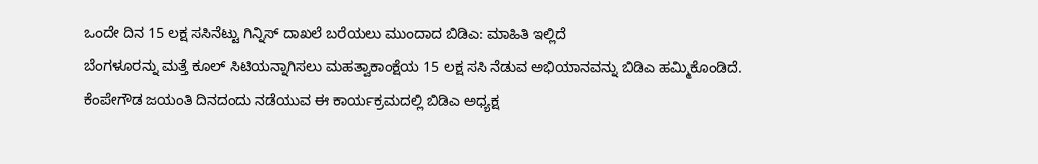ಒಂದೇ ದಿನ 15 ಲಕ್ಷ ಸಸಿನೆಟ್ಟು ಗಿನ್ನಿಸ್ ದಾಖಲೆ ಬರೆಯಲು ಮುಂದಾದ ಬಿಡಿಎ: ಮಾಹಿತಿ ಇಲ್ಲಿದೆ
ಬೆಂಗಳೂರನ್ನು ಮತ್ತೆ ಕೂಲ್ ಸಿಟಿಯನ್ನಾಗಿಸಲು ಮಹತ್ವಾಕಾಂಕ್ಷೆಯ 15 ಲಕ್ಷ ಸಸಿ ನೆಡುವ ಅಭಿಯಾನವನ್ನು ಬಿಡಿಎ ಹಮ್ಮಿಕೊಂಡಿದೆ. ಕೆಂಪೇಗೌಡ ಜಯಂತಿ ದಿನದಂದು ನಡೆಯುವ ಈ ಕಾರ್ಯಕ್ರಮದಲ್ಲಿ ಬಿಡಿಎ ಅಧ್ಯಕ್ಷ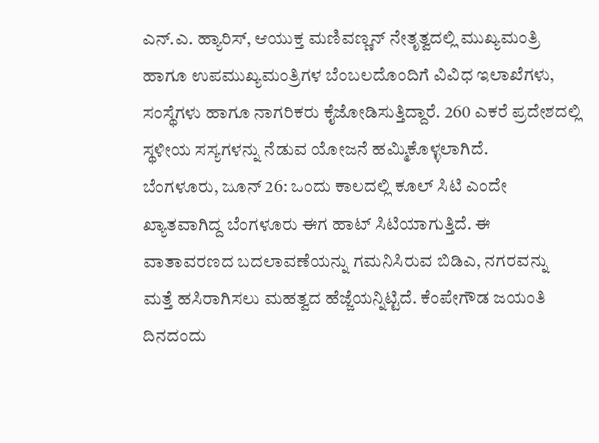ಎನ್.ಎ. ಹ್ಯಾರಿಸ್, ಆಯುಕ್ತ ಮಣಿವಣ್ಣನ್ ನೇತೃತ್ವದಲ್ಲಿ ಮುಖ್ಯಮಂತ್ರಿ ಹಾಗೂ ಉಪಮುಖ್ಯಮಂತ್ರಿಗಳ ಬೆಂಬಲದೊಂದಿಗೆ ವಿವಿಧ ಇಲಾಖೆಗಳು, ಸಂಸ್ಥೆಗಳು ಹಾಗೂ ನಾಗರಿಕರು ಕೈಜೋಡಿಸುತ್ತಿದ್ದಾರೆ. 260 ಎಕರೆ ಪ್ರದೇಶದಲ್ಲಿ ಸ್ಥಳೀಯ ಸಸ್ಯಗಳನ್ನು ನೆಡುವ ಯೋಜನೆ ಹಮ್ಮಿಕೊಳ್ಳಲಾಗಿದೆ.
ಬೆಂಗಳೂರು, ಜೂನ್ 26: ಒಂದು ಕಾಲದಲ್ಲಿ ಕೂಲ್ ಸಿಟಿ ಎಂದೇ ಖ್ಯಾತವಾಗಿದ್ದ ಬೆಂಗಳೂರು ಈಗ ಹಾಟ್ ಸಿಟಿಯಾಗುತ್ತಿದೆ. ಈ ವಾತಾವರಣದ ಬದಲಾವಣೆಯನ್ನು ಗಮನಿಸಿರುವ ಬಿಡಿಎ, ನಗರವನ್ನು ಮತ್ತೆ ಹಸಿರಾಗಿಸಲು ಮಹತ್ವದ ಹೆಜ್ಜೆಯನ್ನಿಟ್ಟಿದೆ. ಕೆಂಪೇಗೌಡ ಜಯಂತಿ ದಿನದಂದು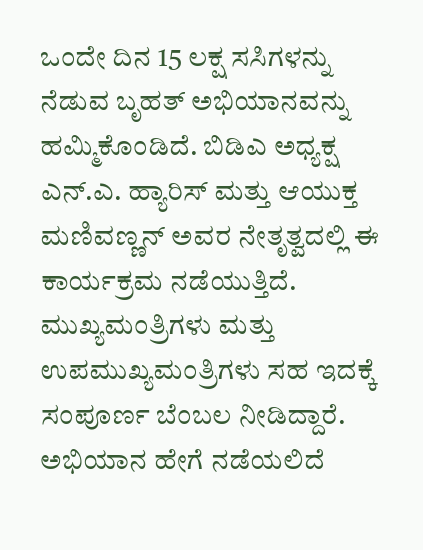ಒಂದೇ ದಿನ 15 ಲಕ್ಷ ಸಸಿಗಳನ್ನು ನೆಡುವ ಬೃಹತ್ ಅಭಿಯಾನವನ್ನು ಹಮ್ಮಿಕೊಂಡಿದೆ. ಬಿಡಿಎ ಅಧ್ಯಕ್ಷ ಎನ್.ಎ. ಹ್ಯಾರಿಸ್ ಮತ್ತು ಆಯುಕ್ತ ಮಣಿವಣ್ಣನ್ ಅವರ ನೇತೃತ್ವದಲ್ಲಿ ಈ ಕಾರ್ಯಕ್ರಮ ನಡೆಯುತ್ತಿದೆ. ಮುಖ್ಯಮಂತ್ರಿಗಳು ಮತ್ತು ಉಪಮುಖ್ಯಮಂತ್ರಿಗಳು ಸಹ ಇದಕ್ಕೆ ಸಂಪೂರ್ಣ ಬೆಂಬಲ ನೀಡಿದ್ದಾರೆ. ಅಭಿಯಾನ ಹೇಗೆ ನಡೆಯಲಿದೆ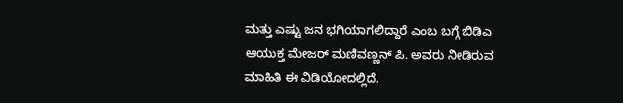ಮತ್ತು ಎಷ್ಟು ಜನ ಭಗಿಯಾಗಲಿದ್ದಾರೆ ಎಂಬ ಬಗ್ಗೆ ಬಿಡಿಎ ಆಯುಕ್ತ ಮೇಜರ್ ಮಣಿವಣ್ಣನ್ ಪಿ. ಅವರು ನೀಡಿರುವ ಮಾಹಿತಿ ಈ ವಿಡಿಯೋದಲ್ಲಿದೆ.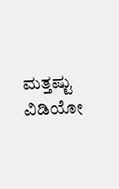ಮತ್ತಷ್ಟು ವಿಡಿಯೋ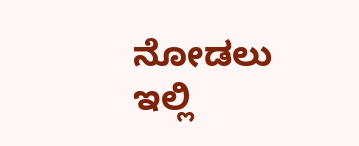ನೋಡಲು ಇಲ್ಲಿ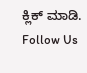ಕ್ಲಿಕ್ ಮಾಡಿ.
Follow Us